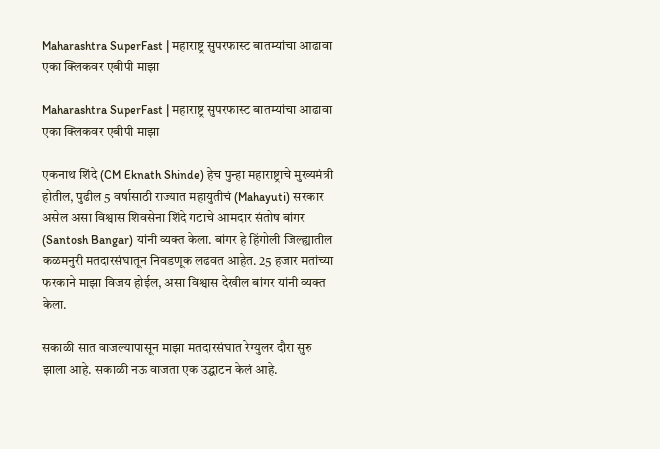Maharashtra SuperFast | महाराष्ट्र सुपरफास्ट बातम्यांचा आढावा एका क्लिकवर एबीपी माझा

Maharashtra SuperFast | महाराष्ट्र सुपरफास्ट बातम्यांचा आढावा एका क्लिकवर एबीपी माझा

एकनाथ शिंदे (CM Eknath Shinde) हेच पुन्हा महाराष्ट्राचे मुख्यमंत्री होतील, पुढील 5 वर्षासाठी राज्यात महायुतीचं (Mahayuti) सरकार असेल असा विश्वास शिवसेना शिंदे गटाचे आमदार संतोष बांगर (Santosh Bangar) यांनी व्यक्त केला. बांगर हे हिंगोली जिल्ह्यातील कळमनुरी मतदारसंघातून निवडणूक लढवत आहेत. 25 हजार मतांच्या फरकाने माझा विजय होईल, असा विश्वास देखील बांगर यांनी व्यक्त केला.

सकाळी सात वाजल्यापासून माझा मतदारसंघात रेग्युलर दौरा सुरु झाला आहे. सकाळी नऊ वाजता एक उद्घाटन केलं आहे.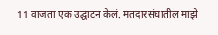11 वाजता एक उद्घाटन केलं. मतदारसंघातील माझे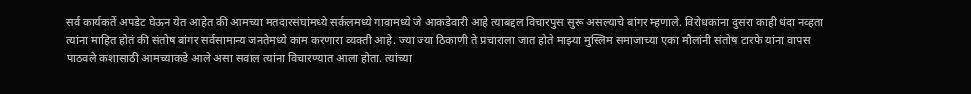सर्व कार्यकर्ते अपडेट घेऊन येत आहेत की आमच्या मतदारसंघांमध्ये सर्कलमध्ये गावामध्ये जे आकडेवारी आहे त्याबद्दल विचारपुस सुरू असल्याचे बांगर म्हणाले. विरोधकांना दुसरा काही धंदा नव्हता त्यांना माहित होतं की संतोष बांगर सर्वसामान्य जनतेमध्ये काम करणारा व्यक्ती आहे. ज्या ज्या ठिकाणी ते प्रचाराला जात होते माझ्या मुस्लिम समाजाच्या एका मौलांनी संतोष टारफे यांना वापस पाठवले कशासाठी आमच्याकडे आले असा सवाल त्यांना विचारण्यात आला होता. त्यांच्या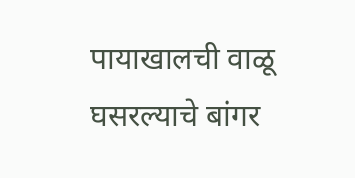पायाखालची वाळू घसरल्याचे बांगर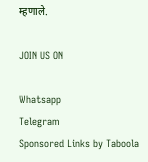म्हणाले.

JOIN US ON

Whatsapp
Telegram
Sponsored Links by Taboola